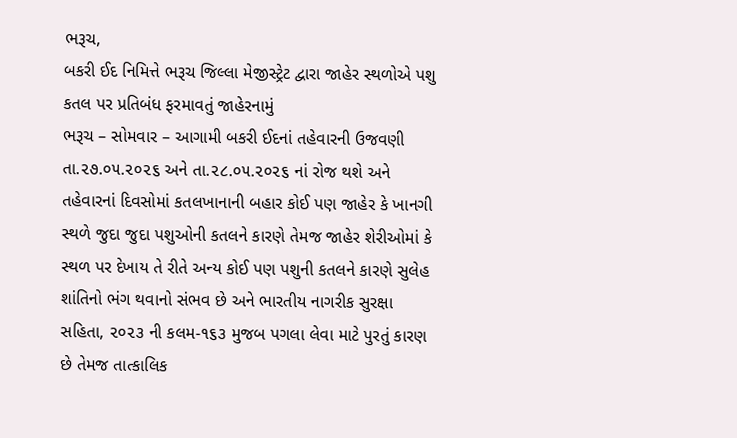ભરૂચ,
બકરી ઈદ નિમિત્તે ભરૂચ જિલ્લા મેજીસ્ટ્રેટ દ્વારા જાહેર સ્થળોએ પશુ કતલ પર પ્રતિબંધ ફરમાવતું જાહેરનામું
ભરૂચ – સોમવાર – આગામી બકરી ઈદનાં તહેવારની ઉજવણી તા.૨૭.૦૫.૨૦૨૬ અને તા.૨૮.૦૫.૨૦૨૬ નાં રોજ થશે અને તહેવારનાં દિવસોમાં કતલખાનાની બહાર કોઈ પણ જાહેર કે ખાનગી સ્થળે જુદા જુદા પશુઓની કતલને કારણે તેમજ જાહેર શેરીઓમાં કે સ્થળ પર દેખાય તે રીતે અન્ય કોઈ પણ પશુની કતલને કારણે સુલેહ શાંતિનો ભંગ થવાનો સંભવ છે અને ભારતીય નાગરીક સુરક્ષા સહિતા, ૨૦૨૩ ની કલમ-૧૬૩ મુજબ પગલા લેવા માટે પુરતું કારણ છે તેમજ તાત્કાલિક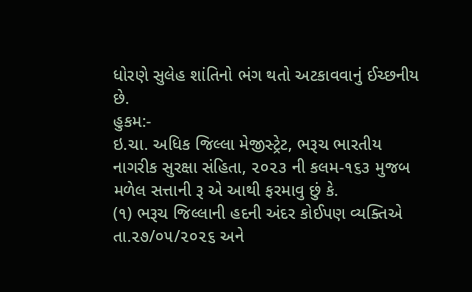ધોરણે સુલેહ શાંતિનો ભંગ થતો અટકાવવાનું ઈચ્છનીય છે.
હુકમ:-
ઇ.ચા. અધિક જિલ્લા મેજીસ્ટ્રેટ, ભરૂચ ભારતીય નાગરીક સુરક્ષા સંહિતા, ૨૦૨૩ ની કલમ-૧૬૩ મુજબ મળેલ સત્તાની રૂ એ આથી ફરમાવુ છું કે.
(૧) ભરૂચ જિલ્લાની હદની અંદર કોઈપણ વ્યક્તિએ તા.૨૭/૦૫/૨૦૨૬ અને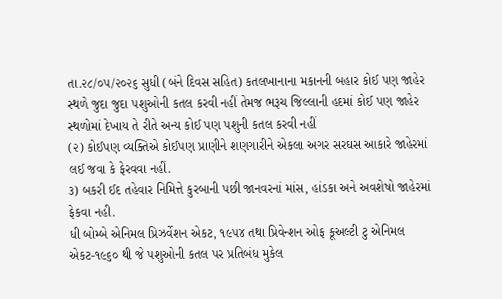તા.૨૮/૦૫/૨૦૨૬ સુધી (બંને દિવસ સહિત) કતલખાનાના મકાનની બહાર કોઈ પણ જાહેર સ્થળે જુદા જુદા પશુઓની કતલ કરવી નહીં તેમજ ભરૂચ જિલ્લાની હદમાં કોઈ પણ જાહેર સ્થળોમાં દેખાય તે રીતે અન્ય કોઈ પણ પશુની કતલ કરવી નહીં
(૨) કોઈપણ વ્યક્તિએ કોઈપણ પ્રાણીને શણગારીને એકલા અગર સરઘસ આકારે જાહેરમાં લઈ જવા કે ફેરવવા નહીં.
૩) બકરી ઈદ તહેવાર નિમિત્તે કુરબાની પછી જાનવરનાં માંસ, હાંડકા અને અવશેષો જાહેરમાં ફેકવા નહી.
ધી બોમ્બે એનિમલ પ્રિઝર્વેશન એકટ, ૧૯૫૪ તથા પ્રિવેન્શન ઓફ કૂઅલ્ટી ટુ એનિમલ એકટ-૧૯૬૦ થી જે પશુઓની કતલ પર પ્રતિબંધ મુકેલ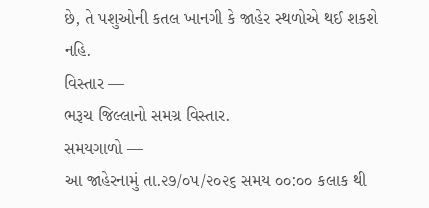છે, તે પશુઓની કતલ ખાનગી કે જાહેર સ્થળોએ થઈ શકશે નહિ.
વિસ્તાર —
ભરૂચ જિલ્લાનો સમગ્ર વિસ્તાર.
સમયગાળો —
આ જાહેરનામું તા.૨૭/૦પ/૨૦૨૬ સમય ૦૦:૦૦ કલાક થી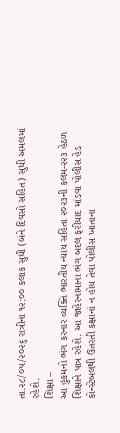તા.૨૮/૦૫/૨૦૨૬ રાત્રીના ૧૨:૦૦ કલાક સુધી (બંને દિવસો સહિત) સુધી અમલમાં રહેશે.
શિક્ષા –
આ હુકમનો ભંગ કરનાર વ્યક્તિ ભારતીય ન્યાય સહિતા ૨૦૨૩ની કલમ-૨૨૩ હેઠળ શિક્ષાને પાત્ર રહેશે. આ જાહેરનામાના ભંગ બદલ ફરીયાદ માંડવા પોલીસ હેડ કોન્સ્ટેબલથી ઉતરતી કક્ષાનાં ન હોય તેવા પોલીસ ખાતાના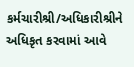કર્મચારીશ્રી/અધિકારીશ્રીને અધિકૃત કરવામાં આવે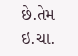છે.તેમ ઇ.ચા.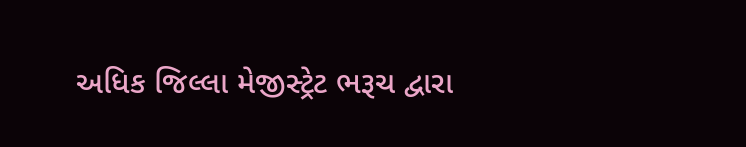અધિક જિલ્લા મેજીસ્ટ્રેટ ભરૂચ દ્વારા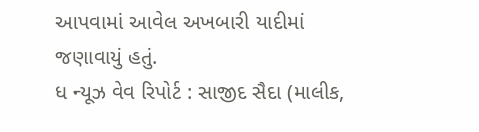આપવામાં આવેલ અખબારી યાદીમાં જણાવાયું હતું.
ધ ન્યૂઝ વેવ રિપોર્ટ : સાજીદ સૈદા (માલીક,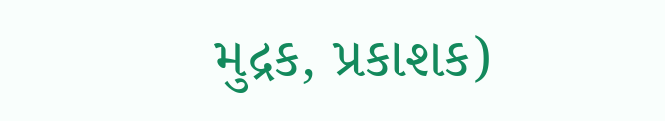મુદ્રક, પ્રકાશક)